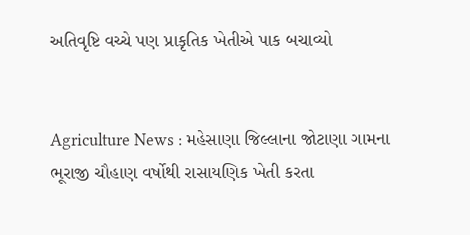અતિવૃષ્ટિ વચ્ચે પણ પ્રાકૃતિક ખેતીએ પાક બચાવ્યો


Agriculture News : મહેસાણા જિલ્લાના જોટાણા ગામના  ભૂરાજી ચૌહાણ વર્ષોથી રાસાયણિક ખેતી કરતા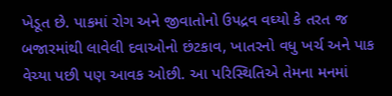ખેડૂત છે. પાકમાં રોગ અને જીવાતોનો ઉપદ્રવ વઘ્યો કે તરત જ બજારમાંથી લાવેલી દવાઓનો છંટકાવ, ખાતરનો વધુ ખર્ચ અને પાક વેચ્યા પછી પણ આવક ઓછી. આ પરિસ્થિતિએ તેમના મનમાં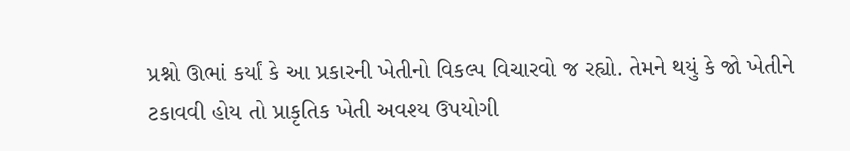પ્રશ્નો ઊભાં કર્યાં કે આ પ્રકારની ખેતીનો વિકલ્પ વિચારવો જ રહ્યો. તેમને થયું કે જો ખેતીને ટકાવવી હોય તો પ્રાકૃતિક ખેતી અવશ્ય ઉપયોગી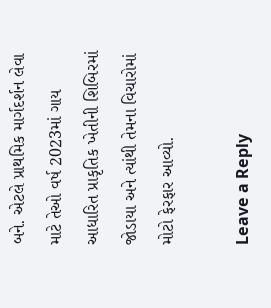બને. એટલે પ્રાથમિક માર્ગદર્શન લેવા માટે તેઓ વર્ષ 2023માં ગાય આધારિત પ્રાકૃતિક ખેતીની શિબિરમાં જોડાયા અને ત્યાંથી તેમના વિચારોમાં મોટો ફેરફાર આવ્યો.

Leave a Reply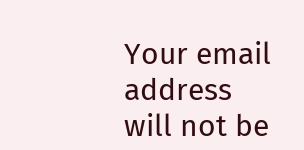Your email address will not be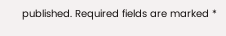published. Required fields are marked *